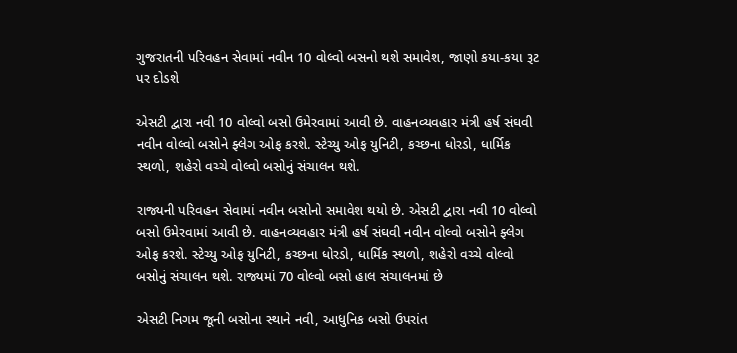ગુજરાતની પરિવહન સેવામાં નવીન 10 વોલ્વો બસનો થશે સમાવેશ, જાણો કયા-કયા રૂટ પર દોડશે

એસટી દ્વારા નવી 10 વોલ્વો બસો ઉમેરવામાં આવી છે. વાહનવ્યવહાર મંત્રી હર્ષ સંઘવી નવીન વોલ્વો બસોને ફ્લેગ ઓફ કરશે. સ્ટેચ્યુ ઓફ યુનિટી, કચ્છના ધોરડો, ધાર્મિક સ્થળો, શહેરો વચ્ચે વોલ્વો બસોનું સંચાલન થશે.

રાજ્યની પરિવહન સેવામાં નવીન બસોનો સમાવેશ થયો છે. એસટી દ્વારા નવી 10 વોલ્વો બસો ઉમેરવામાં આવી છે. વાહનવ્યવહાર મંત્રી હર્ષ સંઘવી નવીન વોલ્વો બસોને ફ્લેગ ઓફ કરશે. સ્ટેચ્યુ ઓફ યુનિટી, કચ્છના ધોરડો, ધાર્મિક સ્થળો, શહેરો વચ્ચે વોલ્વો બસોનું સંચાલન થશે. રાજ્યમાં 70 વોલ્વો બસો હાલ સંચાલનમાં છે

એસટી નિગમ જૂની બસોના સ્થાને નવી, આધુનિક બસો ઉપરાંત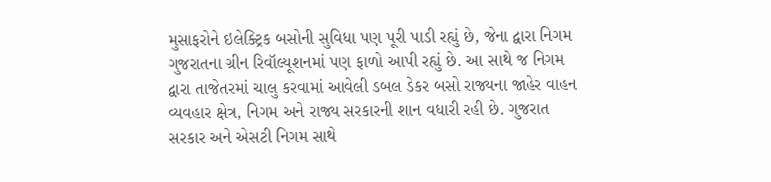મુસાફરોને ઇલેક્ટ્રિક બસોની સુવિધા પણ પૂરી પાડી રહ્યું છે, જેના દ્વારા નિગમ ગુજરાતના ગ્રીન રિવૉલ્યૂશનમાં પણ ફાળો આપી રહ્યું છે. આ સાથે જ નિગમ દ્વારા તાજેતરમાં ચાલુ કરવામાં આવેલી ડબલ ડેકર બસો રાજ્યના જાહેર વાહન વ્યવહાર ક્ષેત્ર, નિગમ અને રાજ્ય સરકારની શાન વધારી રહી છે. ગુજરાત સરકાર અને એસટી નિગમ સાથે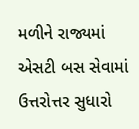મળીને રાજ્યમાં એસટી બસ સેવામાં ઉત્તરોત્તર સુધારો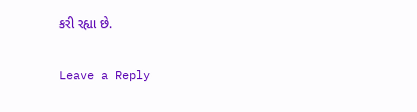કરી રહ્યા છે.

Leave a Reply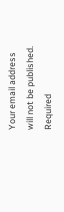Your email address will not be published. Required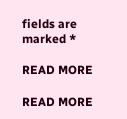fields are marked *

READ MORE

READ MORE